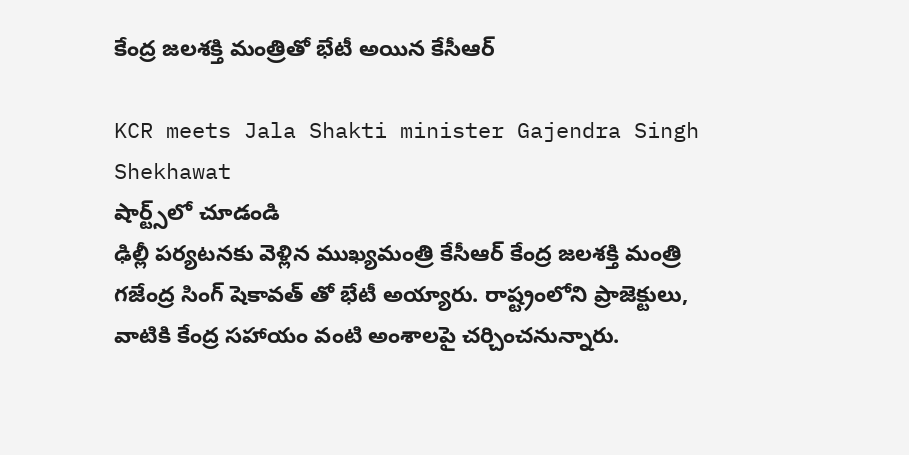కేంద్ర జలశక్తి మంత్రితో భేటీ అయిన కేసీఆర్

KCR meets Jala Shakti minister Gajendra Singh Shekhawat
షార్ట్స్‌లో చూడండి
ఢిల్లీ పర్యటనకు వెళ్లిన ముఖ్యమంత్రి కేసీఆర్ కేంద్ర జలశక్తి మంత్రి గజేంద్ర సింగ్ షెకావత్ తో భేటీ అయ్యారు. రాష్ట్రంలోని ప్రాజెక్టులు, వాటికి కేంద్ర సహాయం వంటి అంశాలపై చర్చించనున్నారు.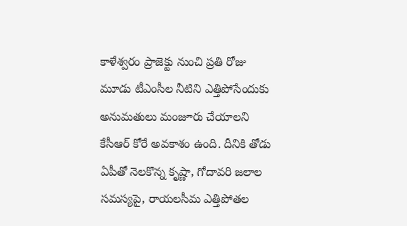కాళేశ్వరం ప్రాజెక్టు నుంచి ప్రతి రోజు మూడు టీఎంసీల నీటిని ఎత్తిపోసేందుకు అనుమతులు మంజూరు చేయాలని కేసీఆర్ కోరే అవకాశం ఉంది. దీనికి తోడు ఏపీతో నెలకొన్న కృష్ణా, గోదావరి జలాల సమస్యపై, రాయలసీమ ఎత్తిపోతల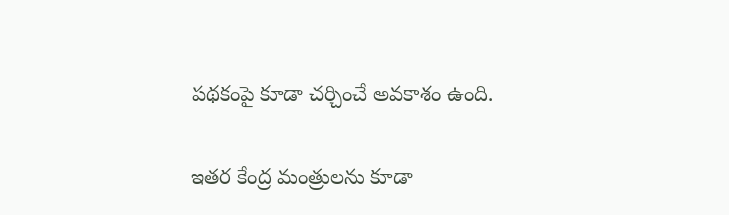పథకంపై కూడా చర్చించే అవకాశం ఉంది.

ఇతర కేంద్ర మంత్రులను కూడా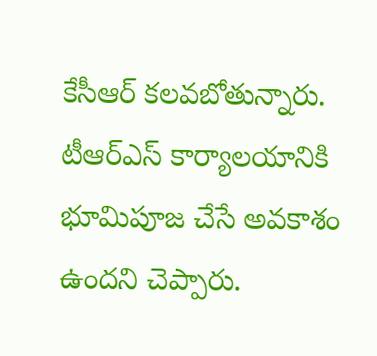కేసీఆర్ కలవబోతున్నారు. టీఆర్ఎస్ కార్యాలయానికి భూమిపూజ చేసే అవకాశం ఉందని చెప్పారు.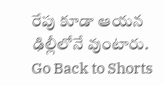రేపు కూడా ఆయన ఢిల్లీలోనే వుంటారు.
Go Back to Shorts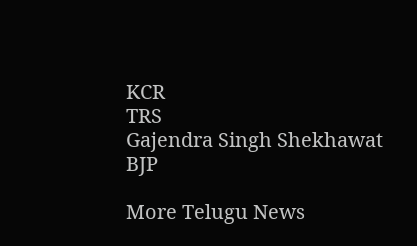KCR
TRS
Gajendra Singh Shekhawat
BJP

More Telugu News